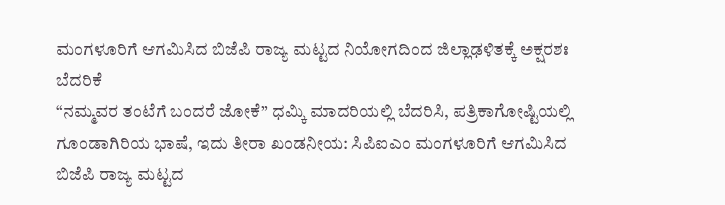ಮಂಗಳೂರಿಗೆ ಆಗಮಿಸಿದ ಬಿಜೆಪಿ ರಾಜ್ಯ ಮಟ್ಟದ ನಿಯೋಗದಿಂದ ಜಿಲ್ಲಾಢಳಿತಕ್ಕೆ ಅಕ್ಷರಶಃ ಬೆದರಿಕೆ
“ನಮ್ಮವರ ತಂಟೆಗೆ ಬಂದರೆ ಜೋಕೆ” ಧಮ್ಕಿ ಮಾದರಿಯಲ್ಲಿ ಬೆದರಿಸಿ, ಪತ್ರಿಕಾಗೋಷ್ಟಿಯಲ್ಲಿ ಗೂಂಡಾಗಿರಿಯ ಭಾಷೆ, ಇದು ತೀರಾ ಖಂಡನೀಯ: ಸಿಪಿಐಎಂ ಮಂಗಳೂರಿಗೆ ಆಗಮಿಸಿದ ಬಿಜೆಪಿ ರಾಜ್ಯ ಮಟ್ಟದ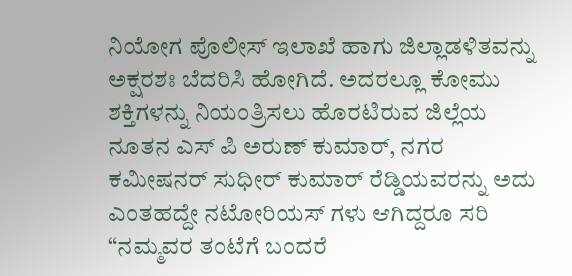ನಿಯೋಗ ಪೊಲೀಸ್ ಇಲಾಖೆ ಹಾಗು ಜಿಲ್ಲಾಡಳಿತವನ್ನು ಅಕ್ಷರಶಃ ಬೆದರಿಸಿ ಹೋಗಿದೆ. ಅದರಲ್ಲೂ ಕೋಮು ಶಕ್ತಿಗಳನ್ನು ನಿಯಂತ್ರಿಸಲು ಹೊರಟಿರುವ ಜಿಲ್ಲೆಯ ನೂತನ ಎಸ್ ಪಿ ಅರುಣ್ ಕುಮಾರ್, ನಗರ ಕಮೀಷನರ್ ಸುಧೀರ್ ಕುಮಾರ್ ರೆಡ್ಡಿಯವರನ್ನು ಅದು ಎಂತಹದ್ದೇ ನಟೋರಿಯಸ್ ಗಳು ಆಗಿದ್ದರೂ ಸರಿ “ನಮ್ಮವರ ತಂಟೆಗೆ ಬಂದರೆ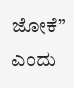ಜೋಕೆ” ಎಂದು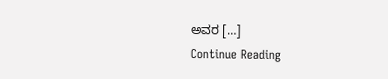ಅವರ […]
Continue Reading